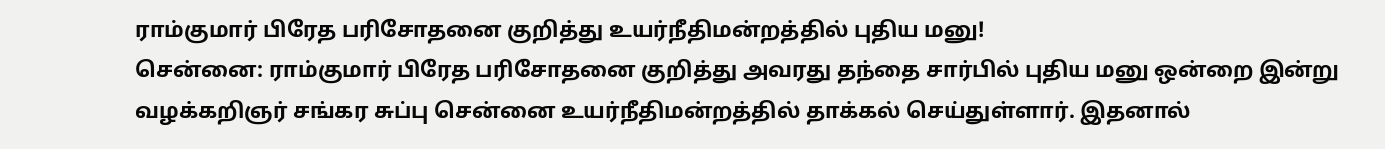ராம்குமார் பிரேத பரிசோதனை குறித்து உயர்நீதிமன்றத்தில் புதிய மனு!
சென்னை: ராம்குமார் பிரேத பரிசோதனை குறித்து அவரது தந்தை சார்பில் புதிய மனு ஒன்றை இன்று வழக்கறிஞர் சங்கர சுப்பு சென்னை உயர்நீதிமன்றத்தில் தாக்கல் செய்துள்ளார். இதனால்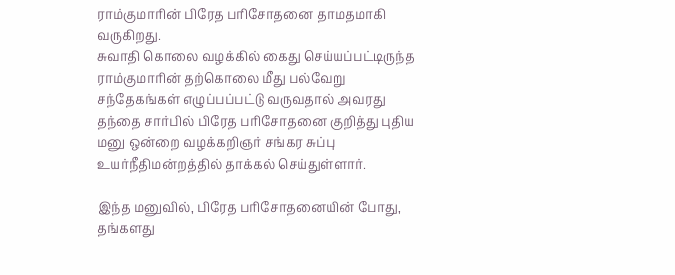ராம்குமாரின் பிரேத பரிசோதனை தாமதமாகி வருகிறது.
சுவாதி கொலை வழக்கில் கைது செய்யப்பட்டிருந்த ராம்குமாரின் தற்கொலை மீது பல்வேறு சந்தேகங்கள் எழுப்பப்பட்டு வருவதால் அவரது தந்தை சார்பில் பிரேத பரிசோதனை குறித்து புதிய மனு ஒன்றை வழக்கறிஞர் சங்கர சுப்பு உயர்நீதிமன்றத்தில் தாக்கல் செய்துள்ளார்.

இந்த மனுவில், பிரேத பரிசோதனையின் போது, தங்களது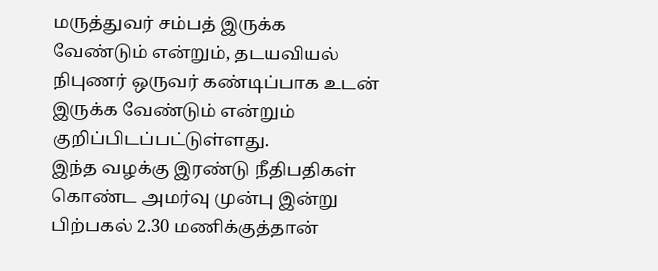மருத்துவர் சம்பத் இருக்க வேண்டும் என்றும், தடயவியல் நிபுணர் ஒருவர் கண்டிப்பாக உடன் இருக்க வேண்டும் என்றும் குறிப்பிடப்பட்டுள்ளது.
இந்த வழக்கு இரண்டு நீதிபதிகள் கொண்ட அமர்வு முன்பு இன்று பிற்பகல் 2.30 மணிக்குத்தான்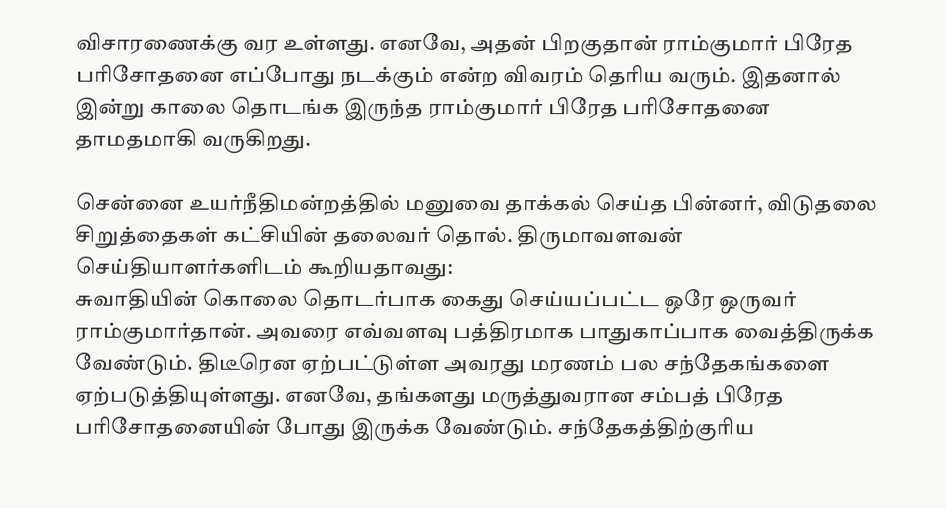விசாரணைக்கு வர உள்ளது. எனவே, அதன் பிறகுதான் ராம்குமார் பிரேத பரிசோதனை எப்போது நடக்கும் என்ற விவரம் தெரிய வரும். இதனால் இன்று காலை தொடங்க இருந்த ராம்குமார் பிரேத பரிசோதனை தாமதமாகி வருகிறது.

சென்னை உயர்நீதிமன்றத்தில் மனுவை தாக்கல் செய்த பின்னர், விடுதலை சிறுத்தைகள் கட்சியின் தலைவர் தொல். திருமாவளவன் செய்தியாளர்களிடம் கூறியதாவது:
சுவாதியின் கொலை தொடர்பாக கைது செய்யப்பட்ட ஒரே ஒருவர் ராம்குமார்தான். அவரை எவ்வளவு பத்திரமாக பாதுகாப்பாக வைத்திருக்க வேண்டும். திடீரென ஏற்பட்டுள்ள அவரது மரணம் பல சந்தேகங்களை ஏற்படுத்தியுள்ளது. எனவே, தங்களது மருத்துவரான சம்பத் பிரேத பரிசோதனையின் போது இருக்க வேண்டும். சந்தேகத்திற்குரிய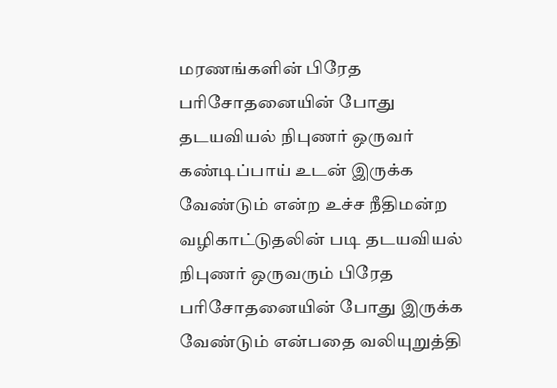மரணங்களின் பிரேத பரிசோதனையின் போது தடயவியல் நிபுணர் ஒருவர் கண்டிப்பாய் உடன் இருக்க வேண்டும் என்ற உச்ச நீதிமன்ற வழிகாட்டுதலின் படி தடயவியல் நிபுணர் ஒருவரும் பிரேத பரிசோதனையின் போது இருக்க வேண்டும் என்பதை வலியுறுத்தி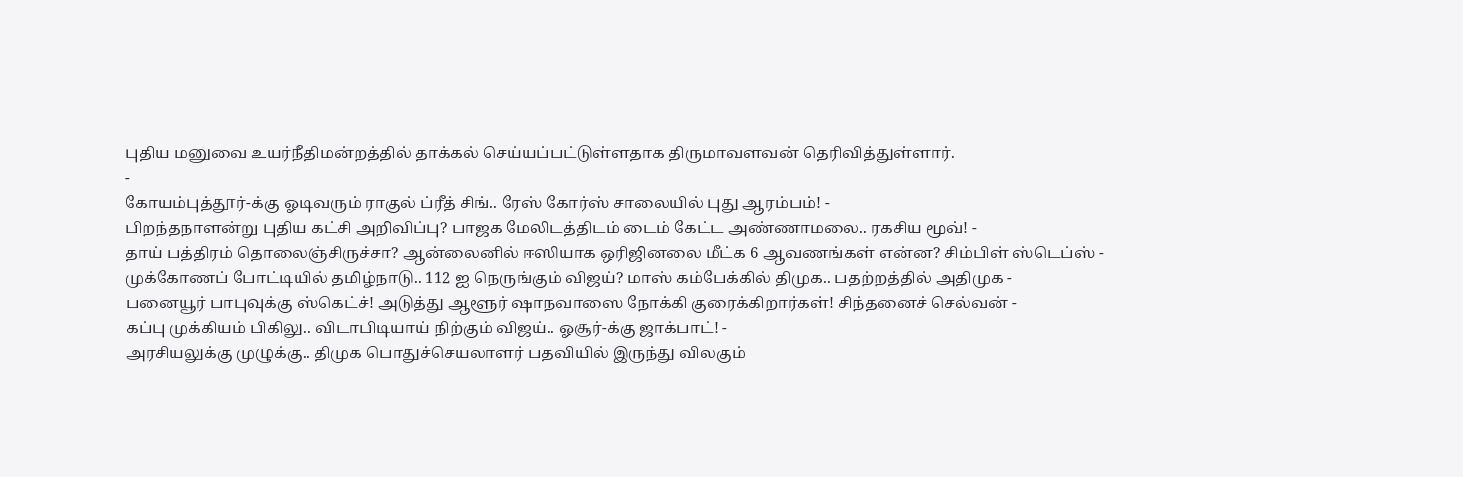புதிய மனுவை உயர்நீதிமன்றத்தில் தாக்கல் செய்யப்பட்டுள்ளதாக திருமாவளவன் தெரிவித்துள்ளார்.
-
கோயம்புத்தூர்-க்கு ஓடிவரும் ராகுல் ப்ரீத் சிங்.. ரேஸ் கோர்ஸ் சாலையில் புது ஆரம்பம்! -
பிறந்தநாளன்று புதிய கட்சி அறிவிப்பு? பாஜக மேலிடத்திடம் டைம் கேட்ட அண்ணாமலை.. ரகசிய மூவ்! -
தாய் பத்திரம் தொலைஞ்சிருச்சா? ஆன்லைனில் ஈஸியாக ஒரிஜினலை மீட்க 6 ஆவணங்கள் என்ன? சிம்பிள் ஸ்டெப்ஸ் -
முக்கோணப் போட்டியில் தமிழ்நாடு.. 112 ஐ நெருங்கும் விஜய்? மாஸ் கம்பேக்கில் திமுக.. பதற்றத்தில் அதிமுக -
பனையூர் பாபுவுக்கு ஸ்கெட்ச்! அடுத்து ஆளூர் ஷாநவாஸை நோக்கி குரைக்கிறார்கள்! சிந்தனைச் செல்வன் -
கப்பு முக்கியம் பிகிலு.. விடாபிடியாய் நிற்கும் விஜய்.. ஓசூர்-க்கு ஜாக்பாட்! -
அரசியலுக்கு முழுக்கு.. திமுக பொதுச்செயலாளர் பதவியில் இருந்து விலகும்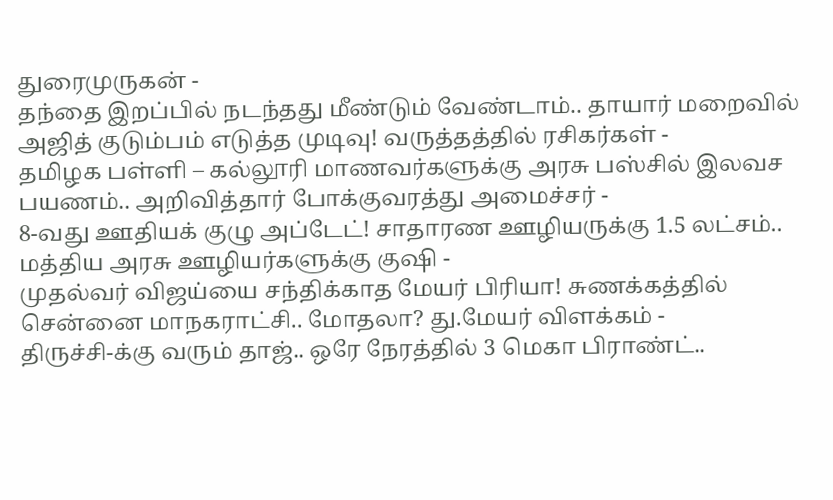துரைமுருகன் -
தந்தை இறப்பில் நடந்தது மீண்டும் வேண்டாம்.. தாயார் மறைவில் அஜித் குடும்பம் எடுத்த முடிவு! வருத்தத்தில் ரசிகர்கள் -
தமிழக பள்ளி – கல்லூரி மாணவர்களுக்கு அரசு பஸ்சில் இலவச பயணம்.. அறிவித்தார் போக்குவரத்து அமைச்சர் -
8-வது ஊதியக் குழு அப்டேட்! சாதாரண ஊழியருக்கு 1.5 லட்சம்.. மத்திய அரசு ஊழியர்களுக்கு குஷி -
முதல்வர் விஜய்யை சந்திக்காத மேயர் பிரியா! சுணக்கத்தில் சென்னை மாநகராட்சி.. மோதலா? து.மேயர் விளக்கம் -
திருச்சி-க்கு வரும் தாஜ்.. ஒரே நேரத்தில் 3 மெகா பிராண்ட்..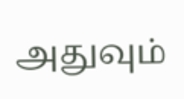அதுவும்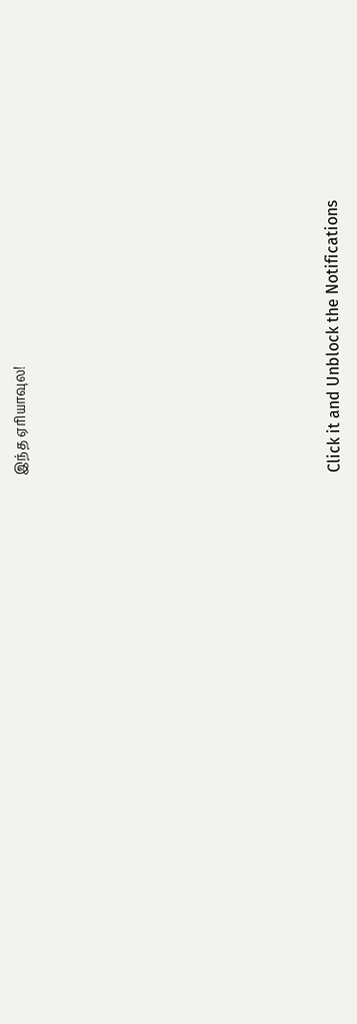இந்த ஏரியாவுல!












Click it and Unblock the Notifications